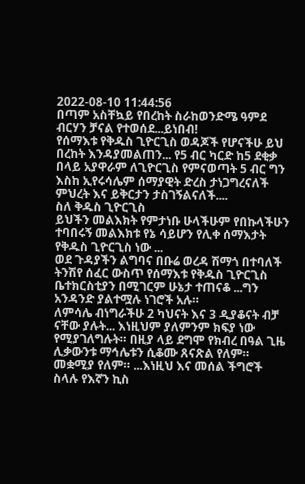2022-08-10 11:44:56
በጣም አስቸኳይ የበረከት ስራከወንድሜ ዓምደ ብርሃን ቻናል የተወሰደ...ይነበብ!
የሰማእቱ የቅዱስ ጊዮርጊስ ወዳጆች የሆናችሁ ይህ በረከት እንዳያመልጠን... የ5 ብር ካርድ ከ5 ደቂቃ በላይ አያዋራም ለጊዮርጊስ የምናወጣት 5 ብር ግን እስከ ኢየሩሳሌም ሰማያዊት ድረስ ታነጋግረናለች ምህረት እና ይቅርታን ታስገኝልናለች....
ስለ ቅዱስ ጊዮርጊስ
ይህችን መልእክት የምታነቡ ሁላችሁም የበኩላችሁን ተባበሩኝ መልእክቱ የኔ ሳይሆን የሊቀ ሰማእታት የቅዱስ ጊዮርጊስ ነው ...
ወደ ጉዳያችን ልግባና በቡሬ ወረዳ ሽማጎ በተባለች ትንሽየ ሰፈር ውስጥ የሰማእቱ የቅዱስ ጊዮርጊስ ቤተክርስቲያን በሚገርም ሁኔታ ተጠናቆ ...ግን አንዳንድ ያልተሟሉ ነገሮች አሉ።
ለምሳሌ ብነግራችሁ 2 ካህናት እና 3 ዲያቆናት ብቻ ናቸው ያሉት... እነዚህም ያለምንም ክፍያ ነው የሚያገለግሉት። በዚያ ላይ ደግሞ የክብረ በዓል ጊዜ ሊቃውንቱ ማኅሌቱን ሲቆሙ ጸናጽል የለም። መቋሚያ የለም። ...እነዚህ እና መሰል ችግሮች ስላሉ የእኛን ኪስ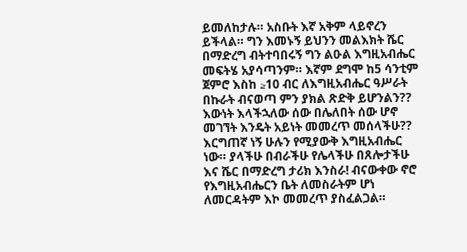ይመለከታሉ። አስቡት እኛ አቅም ላይኖረን ይችላል። ግን እመኑኝ ይህንን መልእክት ሼር በማድረግ ብትተባበሩኝ ግን ልዑል እግዚአብሔር መፍትሄ አያሳጣንም። እኛም ደግሞ ከ5 ሳንቲም ጀምሮ እስከ ≥10 ብር ለእግዚአብሔር ዓሥራት በኩራት ብናወጣ ምን ያክል ጽድቅ ይሆንልን??
እውነት እላችኋለው ሰው በሌለበት ሰው ሆኖ መገኘት እንዴት አይነት መመረጥ መሰላችሁ?? እርግጠኛ ነኝ ሁሉን የሚያውቅ እግዚአብሔር ነው። ያላችሁ በብራችሁ የሌላችሁ በጸሎታችሁ እና ሼር በማድረግ ታሪክ እንስራ! ብናውቀው ኖሮ የእግዚአብሔርን ቤት ለመስራትም ሆነ ለመርዳትም እኮ መመረጥ ያስፈልጋል።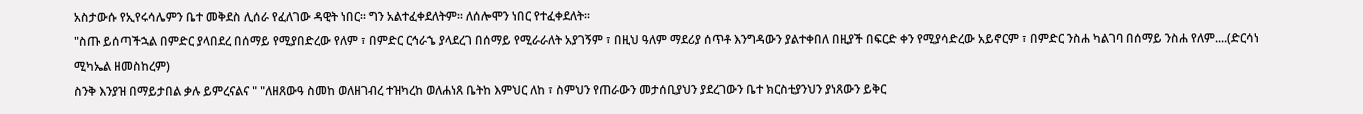አስታውሱ የኢየሩሳሌምን ቤተ መቅደስ ሊሰራ የፈለገው ዳዊት ነበር። ግን አልተፈቀደለትም። ለሰሎሞን ነበር የተፈቀደለት።
"ስጡ ይሰጣችኋል በምድር ያላበደረ በሰማይ የሚያበድረው የለም ፣ በምድር ርኅራኄ ያላደረገ በሰማይ የሚራራለት አያገኝም ፣ በዚህ ዓለም ማደሪያ ሰጥቶ እንግዳውን ያልተቀበለ በዚያች በፍርድ ቀን የሚያሳድረው አይኖርም ፣ በምድር ንስሐ ካልገባ በሰማይ ንስሐ የለም....(ድርሳነ ሚካኤል ዘመስከረም)
ስንቅ እንያዝ በማይታበል ቃሉ ይምረናልና " "ለዘጸውዓ ስመከ ወለዘገብረ ተዝካረከ ወለሐነጸ ቤትከ እምህር ለከ ፣ ስምህን የጠራውን መታሰቢያህን ያደረገውን ቤተ ክርስቲያንህን ያነጸውን ይቅር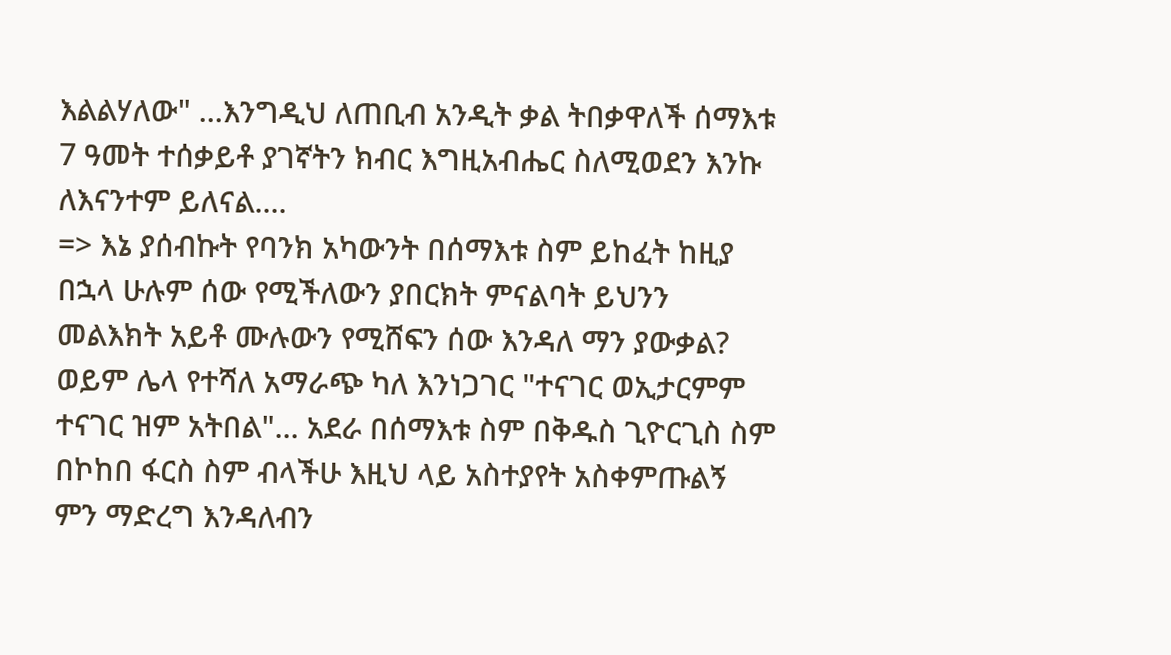እልልሃለው" ...እንግዲህ ለጠቢብ አንዲት ቃል ትበቃዋለች ሰማእቱ 7 ዓመት ተሰቃይቶ ያገኛትን ክብር እግዚአብሔር ስለሚወደን እንኩ ለእናንተም ይለናል....
=> እኔ ያሰብኩት የባንክ አካውንት በሰማእቱ ስም ይከፈት ከዚያ በኋላ ሁሉም ሰው የሚችለውን ያበርክት ምናልባት ይህንን መልእክት አይቶ ሙሉውን የሚሸፍን ሰው እንዳለ ማን ያውቃል? ወይም ሌላ የተሻለ አማራጭ ካለ እንነጋገር "ተናገር ወኢታርምም ተናገር ዝም አትበል"... አደራ በሰማእቱ ስም በቅዱስ ጊዮርጊስ ስም በኮከበ ፋርስ ስም ብላችሁ እዚህ ላይ አስተያየት አስቀምጡልኝ ምን ማድረግ እንዳለብን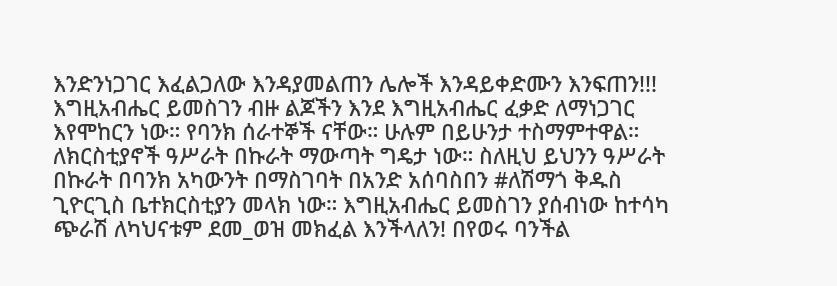እንድንነጋገር እፈልጋለው እንዳያመልጠን ሌሎች እንዳይቀድሙን እንፍጠን!!!
እግዚአብሔር ይመስገን ብዙ ልጆችን እንደ እግዚአብሔር ፈቃድ ለማነጋገር እየሞከርን ነው። የባንክ ሰራተኞች ናቸው። ሁሉም በይሁንታ ተስማምተዋል። ለክርስቲያኖች ዓሥራት በኩራት ማውጣት ግዴታ ነው። ስለዚህ ይህንን ዓሥራት በኩራት በባንክ አካውንት በማስገባት በአንድ አሰባስበን #ለሽማጎ ቅዱስ ጊዮርጊስ ቤተክርስቲያን መላክ ነው። እግዚአብሔር ይመስገን ያሰብነው ከተሳካ ጭራሽ ለካህናቱም ደመ_ወዝ መክፈል እንችላለን! በየወሩ ባንችል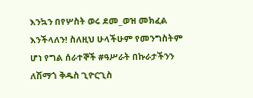እንኳን በየሦስት ወሩ ደመ_ወዝ መክፈል እንችላለን! ስለዚህ ሁላችሁም የመንግስትም ሆነ የግል ሰራተኞች #ዓሥራት በኩራታችንን ለሽማጎ ቅዱስ ጊዮርጊስ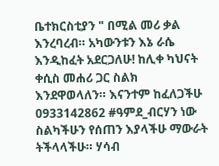ቤተክርስቲያን " በሚል መሪ ቃል እንረባረብ። አካውንቱን እኔ ራሴ እንዲከፈት አደርጋለሁ! ከሊቀ ካህናት ቀሲስ መሐሪ ጋር ስልክ እንደዋወላለን። እናንተም ከፈለጋችሁ 0933142862 #ዓምደ_ብርሃን ነው ስልካችሁን የሰጠን እያላችሁ ማውራት ትችላላችሁ። ሃሳብ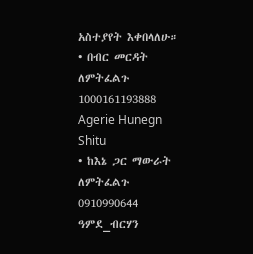አስተያየት እቀበላለሁ።
• በብር መርዳት ለምትፈልጉ 1000161193888
Agerie Hunegn Shitu
• ከእኔ ጋር ማውራት ለምትፈልጉ
0910990644 ዓምደ_ብርሃን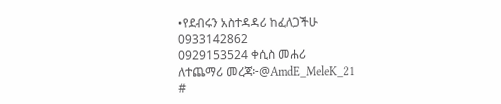•የደብሩን አስተዳዳሪ ከፈለጋችሁ
0933142862
0929153524 ቀሲስ መሐሪ
ለተጨማሪ መረጃ፦@AmdE_MeleK_21
#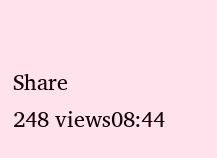Share
248 views08:44